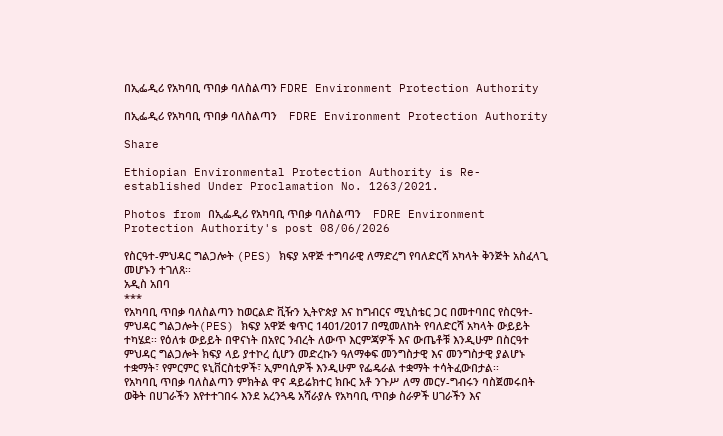በኢፌዲሪ የአካባቢ ጥበቃ ባለስልጣን FDRE Environment Protection Authority

በኢፌዲሪ የአካባቢ ጥበቃ ባለስልጣን    FDRE Environment Protection Authority

Share

Ethiopian Environmental Protection Authority is Re-established Under Proclamation No. 1263/2021.

Photos from በኢፌዲሪ የአካባቢ ጥበቃ ባለስልጣን    FDRE Environment Protection Authority's post 08/06/2026

የስርዓተ-ምህዳር ግልጋሎት (PES) ክፍያ አዋጅ ተግባራዊ ለማድረግ የባለድርሻ አካላት ቅንጅት አስፈላጊ መሆኑን ተገለጸ፡፡
አዲስ አበባ
***
የአካባቢ ጥበቃ ባለስልጣን ከወርልድ ቪዥን ኢትዮጵያ እና ከግብርና ሚኒስቴር ጋር በመተባበር የስርዓተ-ምህዳር ግልጋሎት(PES) ክፍያ አዋጅ ቁጥር 1401/2017 በሚመለከት የባለድርሻ አካላት ውይይት ተካሄደ፡፡ የዕለቱ ውይይት በዋናነት በአየር ንብረት ለውጥ እርምጃዎች እና ውጤቶቹ እንዲሁም በስርዓተ ምህዳር ግልጋሎት ክፍያ ላይ ያተኮረ ሲሆን መድረኩን ዓለማቀፍ መንግስታዊ እና መንግስታዊ ያልሆኑ ተቋማት፣ የምርምር ዩኒቨርስቲዎች፣ ኢምባሲዎች እንዲሁም የፌዴራል ተቋማት ተሳትፈውበታል፡፡
የአካባቢ ጥበቃ ባለስልጣን ምክትል ዋና ዳይሬክተር ክቡር አቶ ንጉሥ ለማ መርሃ-ግብሩን ባስጀመሩበት ወቅት በሀገራችን እየተተገበሩ እንደ አረንጓዴ አሻራያሉ የአካባቢ ጥበቃ ስራዎች ሀገራችን እና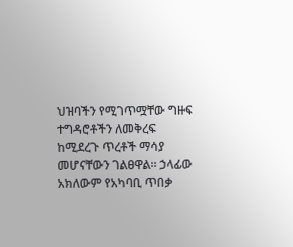ህዝባችን የሚገጥሟቸው ግዙፍ ተግዳሮቶችን ለመቅረፍ ከሚደረጉ ጥረቶች ማሳያ መሆናቸውን ገልፀዋል፡፡ ኃላፊው አክለውም የአካባቢ ጥበቃ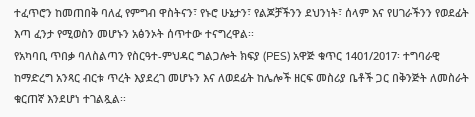ተፈጥሮን ከመጠበቅ ባለፈ የምግብ ዋስትናን፣ የኑሮ ሁኔታን፣ የልጆቻችንን ደህንነት፣ ሰላም እና የሀገራችንን የወደፊት እጣ ፈንታ የሚወስን መሆኑን አፅንኦት ሰጥተው ተናግረዋል፡፡
የአካባቢ ጥበቃ ባለስልጣን የስርዓተ-ምህዳር ግልጋሎት ክፍያ (PES) አዋጅ ቁጥር 1401/2017፡ ተግባራዊ ከማድረግ አንጻር ብርቱ ጥረት እያደረገ መሆኑን እና ለወደፊት ከሌሎች ዘርፍ መስሪያ ቤቶች ጋር በቅንጅት ለመስራት ቁርጠኛ እንደሆነ ተገልጿል፡፡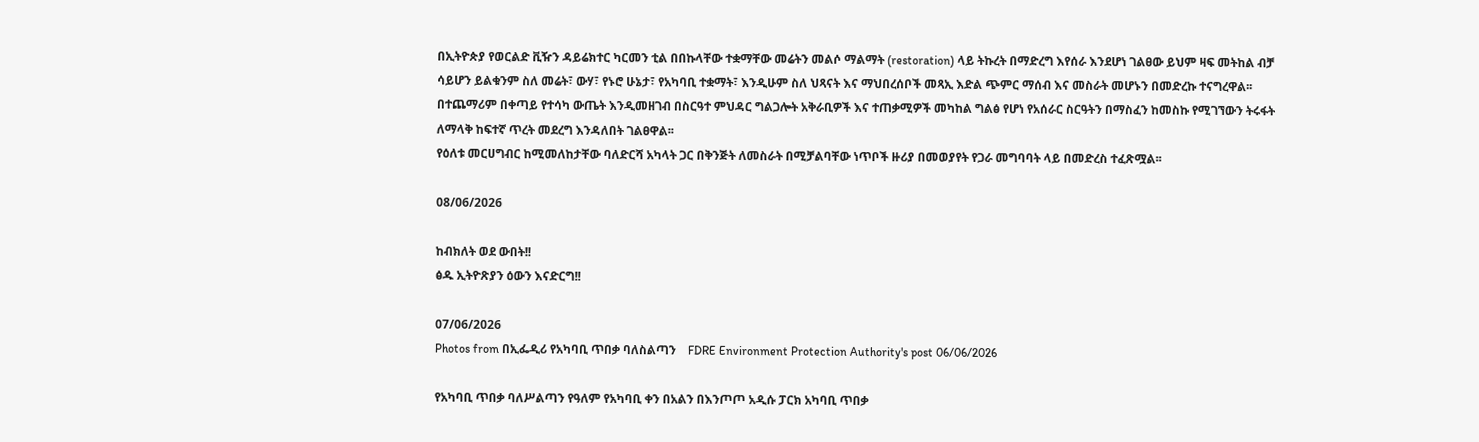በኢትዮጵያ የወርልድ ቪዥን ዳይሬክተር ካርመን ቲል በበኩላቸው ተቋማቸው መሬትን መልሶ ማልማት (restoration) ላይ ትኩረት በማድረግ እየሰራ እንደሆነ ገልፀው ይህም ዛፍ መትከል ብቻ ሳይሆን ይልቁንም ስለ መሬት፣ ውሃ፣ የኑሮ ሁኔታ፣ የአካባቢ ተቋማት፣ እንዲሁም ስለ ህጻናት እና ማህበረሰቦች መጻኢ እድል ጭምር ማሰብ እና መስራት መሆኑን በመድረኩ ተናግረዋል፡፡ በተጨማሪም በቀጣይ የተሳካ ውጤት እንዲመዘገብ በስርዓተ ምህዳር ግልጋሎት አቅራቢዎች እና ተጠቃሚዎች መካከል ግልፅ የሆነ የአሰራር ስርዓትን በማስፈን ከመስኩ የሚገኘውን ትሩፋት ለማላቅ ከፍተኛ ጥረት መደረግ እንዳለበት ገልፀዋል፡፡
የዕለቱ መርሀግብር ከሚመለከታቸው ባለድርሻ አካላት ጋር በቅንጅት ለመስራት በሚቻልባቸው ነጥቦች ዙሪያ በመወያየት የጋራ መግባባት ላይ በመድረስ ተፈጽሟል፡፡

08/06/2026

ከብክለት ወደ ውበት!!
ፅዱ ኢትዮጽያን ዕውን እናድርግ!!

07/06/2026
Photos from በኢፌዲሪ የአካባቢ ጥበቃ ባለስልጣን    FDRE Environment Protection Authority's post 06/06/2026

የአካባቢ ጥበቃ ባለሥልጣን የዓለም የአካባቢ ቀን በአልን በእንጦጦ አዲሱ ፓርክ አካባቢ ጥበቃ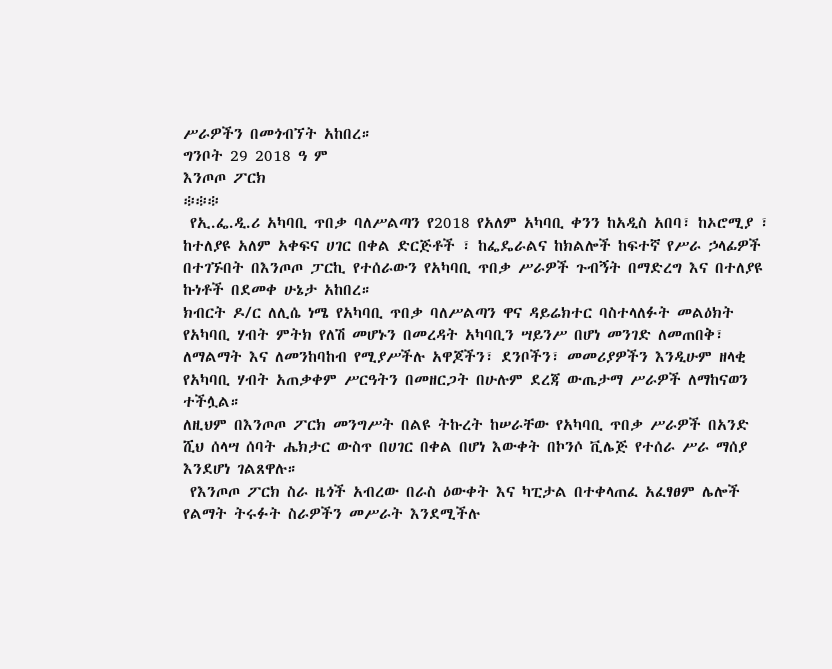ሥራዎችን በመጎብኘት አከበረ።
ግንቦት 29 2018 ዓ ም
እንጦጦ ፖርክ
፨፨፨
 የኢ.ፌ.ዲ.ሪ አካባቢ ጥበቃ ባለሥልጣን የ2018 የአለም አካባቢ ቀንን ከአዲስ አበባ፣ ከኦሮሚያ ፣ ከተለያዩ አለም አቀፍና ሀገር በቀል ድርጅቶች ፣ ከፌዴራልና ከክልሎች ከፍተኛ የሥራ ኃላፊዎች በተገኙበት በእንጦጦ ፓርኪ የተሰራውን የአካባቢ ጥበቃ ሥራዎች ጉብኝት በማድረግ እና በተለያዩ ኩነቶች በደመቀ ሁኔታ አከበረ።
ክብርት ዶ/ር ለሊሴ ነሜ የአካባቢ ጥበቃ ባለሥልጣን ዋና ዳይሬክተር ባስተላለፉት መልዕክት የአካባቢ ሃብት ምትክ የለሽ መሆኑን በመረዳት አካባቢን ሣይንሥ በሆነ መንገድ ለመጠበቅ፣ ለማልማት እና ለመንከባከብ የሚያሥችሉ አዋጆችን፣ ደንቦችን፣ መመሪያዎችን እንዲሁም ዘላቂ የአካባቢ ሃብት አጠቃቀም ሥርዓትን በመዘርጋት በሁሉም ደረጃ ውጤታማ ሥራዎች ለማከናወን ተችሏል።
ለዚህም በእንጦጦ ፖርክ መንግሥት በልዩ ትኩረት ከሠራቸው የአካባቢ ጥበቃ ሥራዎች በአንድ ሺህ ሰላሣ ሰባት ሔክታር ውስጥ በሀገር በቀል በሆነ እውቀት በኮንሶ ቪሌጅ የተሰራ ሥራ ማሰያ እንደሆነ ገልጸዋሉ።
 የእንጦጦ ፖርክ ስራ ዜጎች አብረው በራስ ዕውቀት እና ካፒታል በተቀላጠፈ አፈፃፀም ሌሎች የልማት ትሩፉት ስራዎችን መሥራት እንደሚችሉ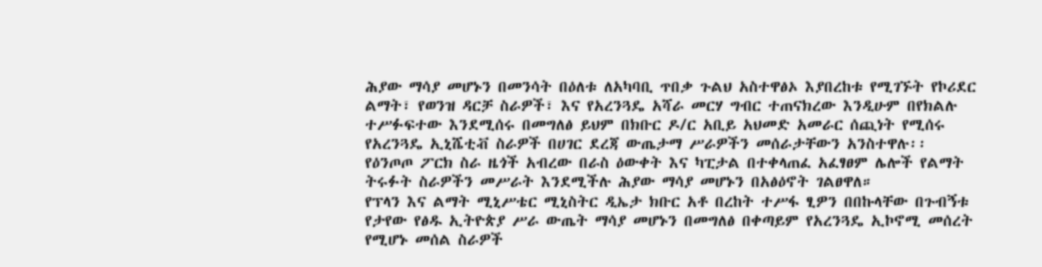ሕያው ማሳያ መሆኑን በመንሳት በዕለቱ ለአካባቢ ጥበቃ ጉልህ አስተዋፅኦ እያበረከቱ የሚገኙት የኮሪደር ልማት፣ የወንዝ ዳርቻ ስራዎች፣ እና የአረንጓዴ አሻራ መርሃ ግብር ተጠናክረው እንዲሁም በየክልሉ ተሥፉፍተው እንደሚሰሩ በመግለፅ ይህም በክቡር ዶ/ር አቢይ አህመድ አመራር ሰጪነት የሚሰሩ የአረንጓዴ ኢኒሼቲቭ ስራዎች በሀገር ደረጃ ውጤታማ ሥራዎችን መሰራታቸውን አንስተዋሉ፡፡
የዕንጦጦ ፖርክ ስራ ዜጎች አብረው በራስ ዕውቀት እና ካፒታል በተቀላጠፈ አፈፃፀም ሌሎች የልማት ትሩፉት ስራዎችን መሥራት እንደሚችሉ ሕያው ማሳያ መሆኑን በአፅዕኖት ገልፀዋለ።
የፕላን እና ልማት ሚኒሥቴር ሚኒስትር ዲኤታ ክቡር አቶ በረከት ተሥፋ ፂዎን በበኩላቸው በጉብኝቱ የታየው የፅዱ ኢትዮጵያ ሥራ ውጤት ማሳያ መሆኑን በመግለፅ በቀጣይም የአረንጓዴ ኢኮኖሚ መሰረት የሚሆኑ መሰል ስራዎች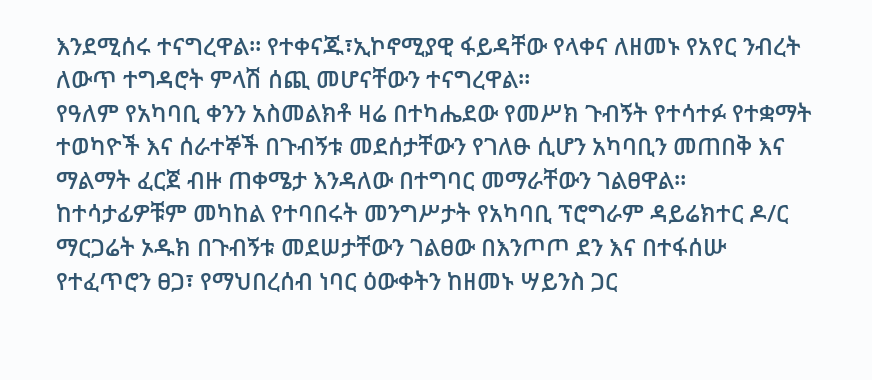እንደሚሰሩ ተናግረዋል። የተቀናጁ፣ኢኮኖሚያዊ ፋይዳቸው የላቀና ለዘመኑ የአየር ንብረት ለውጥ ተግዳሮት ምላሽ ሰጪ መሆናቸውን ተናግረዋል።
የዓለም የአካባቢ ቀንን አስመልክቶ ዛሬ በተካሔደው የመሥክ ጉብኝት የተሳተፉ የተቋማት ተወካዮች እና ሰራተኞች በጉብኝቱ መደሰታቸውን የገለፁ ሲሆን አካባቢን መጠበቅ እና ማልማት ፈርጀ ብዙ ጠቀሜታ እንዳለው በተግባር መማራቸውን ገልፀዋል።
ከተሳታፊዎቹም መካከል የተባበሩት መንግሥታት የአካባቢ ፕሮግራም ዳይሬክተር ዶ/ር ማርጋሬት ኦዱክ በጉብኝቱ መደሠታቸውን ገልፀው በእንጦጦ ደን እና በተፋሰሡ የተፈጥሮን ፀጋ፣ የማህበረሰብ ነባር ዕውቀትን ከዘመኑ ሣይንስ ጋር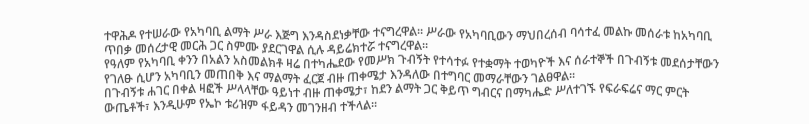ተዋሕዶ የተሠራው የአካባቢ ልማት ሥራ እጅግ እንዳስደነቃቸው ተናግረዋል። ሥራው የአካባቢውን ማህበረሰብ ባሳተፈ መልኩ መሰራቱ ከአካባቢ ጥበቃ መሰረታዊ መርሕ ጋር ስምሙ ያደርገዋል ሲሉ ዳይሬክተሯ ተናግረዋል።
የዓለም የአካባቢ ቀንን በአልን አስመልክቶ ዛሬ በተካሔደው የመሥክ ጉብኝት የተሳተፉ የተቋማት ተወካዮች እና ሰራተኞች በጉብኝቱ መደሰታቸውን የገለፁ ሲሆን አካባቢን መጠበቅ እና ማልማት ፈርጀ ብዙ ጠቀሜታ እንዳለው በተግባር መማራቸውን ገልፀዋል።
በጉብኝቱ ሐገር በቀል ዛፎች ሥላላቸው ዓይነተ ብዙ ጠቀሜታ፣ ከደን ልማት ጋር ቅይጥ ግብርና በማካሔድ ሥለተገኙ የፍራፍሬና ማር ምርት ውጤቶች፣ እንዲሁም የኤኮ ቱሪዝም ፋይዳን መገንዘብ ተችላል።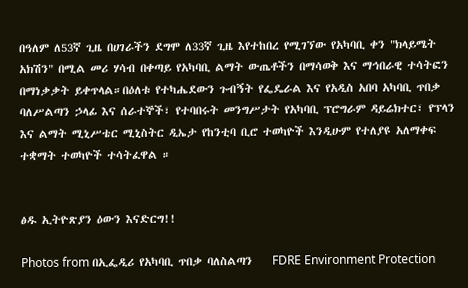በዓለም ለ53ኛ ጊዜ በሀገራችን ደግሞ ለ33ኛ ጊዜ እየተከበረ የሚገኘው የአካባቢ ቀን "ክላይሜት አክሽን" በሚል መሪ ሃሳብ በቀጣይ የአካባቢ ልማት ውጤቶችን በማሳወቅ እና ማኅበራዊ ተሳትፎን በማነቃቃት ይቀጥላል።በዕለቱ የተካሔደውን ጉብኝት የፌዴራል እና የአዲስ አበባ አካባቢ ጥበቃ ባለሥልጣን ኃላፊ እና ሰራተኞች፣ የተባበሩት መንግሥታት የአካባቢ ፕሮግራም ዳይሬክተር፣ የፕላን እና ልማት ሚኒሥቴር ሚኒስትር ዲኤታ የከንቲባ ቢሮ ተወካዮች እንዲሁም የተለያዩ አለማቀፍ ተቋማት ተወካዮች ተሳትፈዋል ።


ፅዱ ኢትዮጽያን ዕውን እናድርግ!!

Photos from በኢፌዲሪ የአካባቢ ጥበቃ ባለስልጣን    FDRE Environment Protection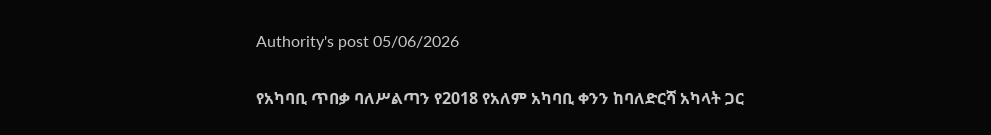Authority's post 05/06/2026

የአካባቢ ጥበቃ ባለሥልጣን የ2018 የአለም አካባቢ ቀንን ከባለድርሻ አካላት ጋር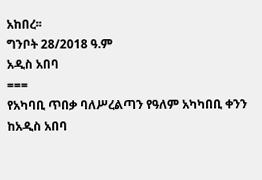አከበረ፡፡
ግንቦት 28/2018 ዓ.ም
አዲስ አበባ
===
የአካባቢ ጥበቃ ባለሥረልጣን የዓለም አካካበቢ ቀንን ከአዲስ አበባ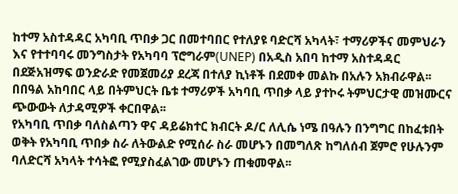ከተማ አስተዳዳር አካባቢ ጥበቃ ጋር በመተባበር የተለያዩ ባድርሻ አካላት፣ ተማሪዎችና መምህራን እና የተተባባሩ መንግስታት የአካባባ ፕሮግራም(UNEP) በአዲስ አበባ ከተማ አስተዳዳር በደጅአዝማፍ ወንድራድ የመጀመሪያ ደረጃ በተለያ ኪነቶች በደመቀ መልኩ በአሉን አክብራዋል፡፡
በበዓል አከባበር ላይ በትምህርት ቤቱ ተማሪዎች አካባቢ ጥበቃ ላይ ያተኮሩ ትምህርታዊ መዝሙርና ጭውውት ለታዳሚዎች ቀርበዋል፡፡
የአካባቢ ጥበቃ ባለስልጣን ዋና ዳይሬክተር ክብርት ዶ/ር ለሊሴ ነሜ በዓሉን በንግግር በከፈቱበት ወቅት የአካባቢ ጥበቃ ስራ ለትውልድ የሚሰራ ስራ መሆኑን በመግለጽ ከግለሰብ ጀምሮ የሁሉንም ባለድርሻ አካላት ተሳትፎ የሚያስፈልገው መሆኑን ጠቁመዋል፡፡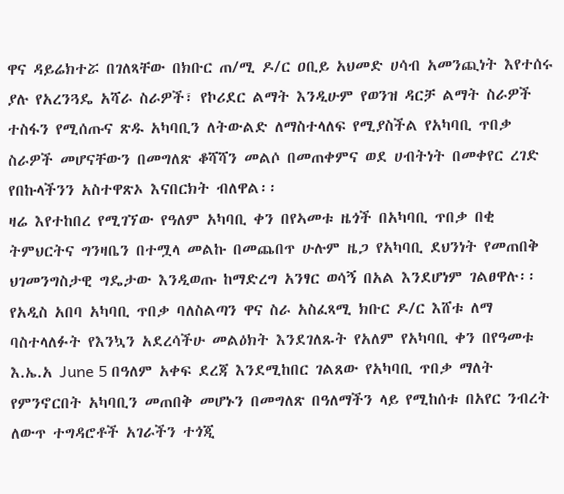ዋና ዳይሬክተሯ በገለጻቸው በክቡር ጠ/ሚ ዶ/ር ዐቢይ አህመድ ሀሳብ አመንጪነት እየተሰሩ ያሉ የአረንጓዴ አሻራ ስራዎች፣ የኮሪደር ልማት እንዲሁም የወንዝ ዳርቻ ልማት ስራዎች ተስፋን የሚሰጡና ጽዱ አካባቢን ለትውልድ ለማስተላለፍ የሚያስችል የአካባቢ ጥበቃ ስራዎች መሆናቸውን በመግለጽ ቆሻሻን መልሶ በመጠቀምና ወደ ሀብትነት በመቀየር ረገድ የበኩላችንን አስተዋጽኦ እናበርክት ብለዋል፡፡
ዛሬ እየተከበረ የሚገኘው የዓለም አካባቢ ቀን በየኣመቱ ዜጎች በአካባቢ ጥበቃ በቂ ትምህርትና ግንዛቤን በተሟላ መልኩ በመጨበጥ ሁሉም ዜጋ የአካባቢ ደህንነት የመጠበቅ ህገመንግስታዊ ግዴታው እንዲወጡ ከማድረግ አንፃር ወሳኝ በአል እንደሆነም ገልፀዋሉ፡፡
የአዲስ አበባ አካባቢ ጥበቃ ባለስልጣን ዋና ስራ አስፈጻሚ ክቡር ዶ/ር እሸቱ ለማ ባስተላለፉት የእንኳን አደረሳችሁ መልዕክት እንደገለጹት የአለም የአካባቢ ቀን በየዓመቱ እ.ኤ.አ June 5 በዓለም አቀፍ ደረጃ እንደሚከበር ገልጸው የአካባቢ ጥበቃ ማለት የምንኖርበት አካባቢን መጠበቅ መሆኑን በመግለጽ በዓለማችን ላይ የሚከሰቱ በአየር ንብረት ለውጥ ተግዳሮቶች አገራችን ተጎጂ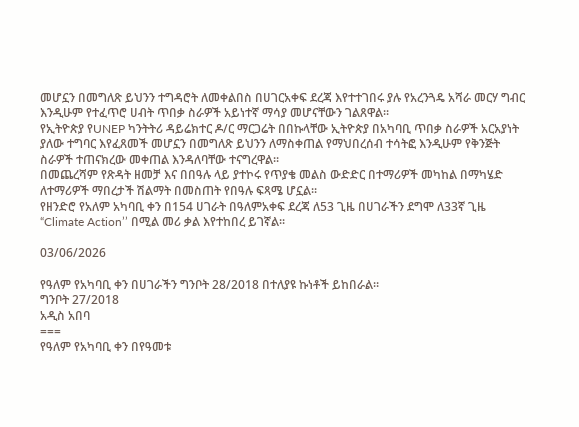መሆኗን በመግለጽ ይህንን ተግዳሮት ለመቀልበስ በሀገርአቀፍ ደረጃ እየተተገበሩ ያሉ የአረንጓዴ አሻራ መርሃ ግብር እንዲሁም የተፈጥሮ ሀብት ጥበቃ ስራዎች አይነተኛ ማሳያ መሆናቸውን ገልጸዋል፡፡
የኢትዮጵያ የUNEP ካንትትሪ ዳይሬክተር ዶ/ር ማርጋሬት በበኩላቸው ኢትዮጵያ በአካባቢ ጥበቃ ስራዎች አርአያነት ያለው ተግባር እየፈጸመች መሆኗን በመግለጽ ይህንን ለማስቀጠል የማህበረሰብ ተሳትፎ እንዲሁም የቅንጅት ስራዎች ተጠናክረው መቀጠል እንዳለባቸው ተናግረዋል፡፡
በመጨረሻም የጽዳት ዘመቻ እና በበዓሉ ላይ ያተኮሩ የጥያቄ መልስ ውድድር በተማሪዎች መካከል በማካሄድ ለተማሪዎች ማበረታች ሽልማት በመስጠት የበዓሉ ፍጻሜ ሆኗል፡፡
የዘንድሮ የአለም አካባቢ ቀን በ154 ሀገራት በዓለምአቀፍ ደረጃ ለ53 ጊዜ በሀገራችን ደግሞ ለ33ኛ ጊዜ “Climate Action’’ በሚል መሪ ቃል እየተከበረ ይገኛል፡፡

03/06/2026

የዓለም የአካባቢ ቀን በሀገራችን ግንቦት 28/2018 በተለያዩ ኩነቶች ይከበራል።
ግንቦት 27/2018
አዲስ አበባ
===
የዓለም የአካባቢ ቀን በየዓመቱ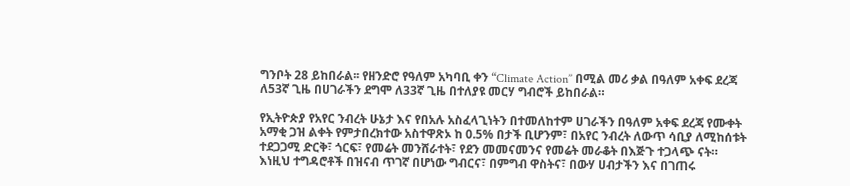ግንቦት 28 ይከበራል፡፡ የዘንድሮ የዓለም አካባቢ ቀን “Climate Action’’ በሚል መሪ ቃል በዓለም አቀፍ ደረጃ ለ53ኛ ጊዜ በሀገራችን ደግሞ ለ33ኛ ጊዜ በተለያዩ መርሃ ግብሮች ይከበራል።

የኢትዮጵያ የአየር ንብረት ሁኔታ እና የበአሉ አስፈላጊነትን በተመለከተም ሀገራችን በዓለም አቀፍ ደረጃ የሙቀት አማቂ ጋዝ ልቀት የምታበረክተው አስተዋጽኦ ከ 0.5% በታች ቢሆንም፣ በአየር ንብረት ለውጥ ሳቢያ ለሚከሰቱት ተደጋጋሚ ድርቅ፣ ጎርፍ፣ የመሬት መንሸራተት፣ የደን መመናመንና የመሬት መራቆት በእጅጉ ተጋላጭ ናት። እነዚህ ተግዳሮቶች በዝናብ ጥገኛ በሆነው ግብርና፣ በምግብ ዋስትና፣ በውሃ ሀብታችን እና በገጠሩ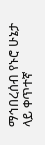ማኅበረሰብ የኑሮ ሁኔታ ላይ ቀጥተኛ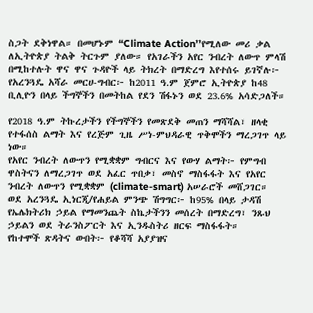ስጋት ደቅነዋል። በመሆኑም “Climate Action’’የሚለው መሪ ቃል ለኢትዮጵያ ትልቅ ትርጉም ያለው። የአገራችን አየር ንብረት ለውጥ ምላሽ በሚከተሉት ዋና ዋና ጉዳዮች ላይ ትክረት በማድረግ እየተሰሩ ይገኛሉ፦
የአረንጓዴ አሻራ መርሀ-ግብር፦ ከ2011 ዓ.ም ጀምሮ ኢትዮጵያ ከ48 ቢሊዮን በላይ ችግኞችን በመትከል የደን ሽፋኑን ወደ 23.6% አሳድጋለች።

የ2018 ዓ.ም ትኩረታችን የችግኞችን የመጽደቅ መጠን ማሻሻል፣ ዘላቂ የተፋሰስ ልማት እና የረጅም ጊዜ ሥነ-ምህዳራዊ ጥቅሞችን ማረጋገጥ ላይ ነው።
የአየር ንብረት ለውጥን የሚቋቋም ግብርና እና የውሃ ልማት፦ የምግብ ዋስትናን ለማረጋገጥ ወደ አፈር ጥበቃ፣ መስኖ ማስፋፋት እና የአየር ንብረት ለውጥን የሚቋቋም (climate-smart) አሠራሮች መሸጋገር።
ወደ አረንጓዴ ኢነርጂ/የሐይል ምንጭ ሽግግር፦ ከ95% በላይ ታዳሽ የኤሌክትሪክ ኃይል የማመንጨት ስኬታችንን መሰረት በማድረግ፣ ንጹህ ኃይልን ወደ ትራንስፖርት እና ኢንዱስትሪ ዘርፍ ማስፋፋት።
የከተሞች ጽዳትና ውበት፦ የቆሻሻ አያያዝና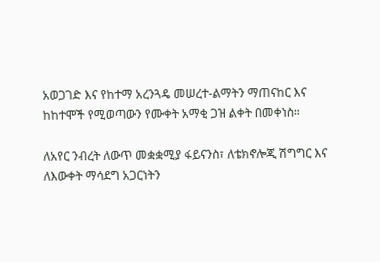አወጋገድ እና የከተማ አረንጓዴ መሠረተ-ልማትን ማጠናከር እና ከከተሞች የሚወጣውን የሙቀት አማቂ ጋዝ ልቀት በመቀነስ።

ለአየር ንብረት ለውጥ መቋቋሚያ ፋይናንስ፣ ለቴክኖሎጂ ሽግግር እና ለእውቀት ማሳደግ አጋርነትን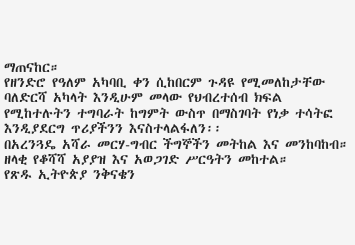ማጠናከር።
የዘንድሮ የዓለም አካባቢ ቀን ሲከበርም ጉዳዩ የሚመለከታቸው ባለድርሻ አካላት እንዲሁም መላው የህብረተሰብ ክፍል የሚከተሉትን ተግባራት ከግምት ውስጥ በማስገባት የነቃ ተሳትፎ እንዲያደርግ ጥሪያችንን እናስተላልፋለን፡፡
በአረንጓዴ አሻራ መርሃ-ግብር ችግኞችን መትከል እና መንከባከብ።
ዘላቂ የቆሻሻ አያያዝ እና አወጋገድ ሥርዓትን መከተል።
የጽዱ ኢትዮጵያ ንቅናቄን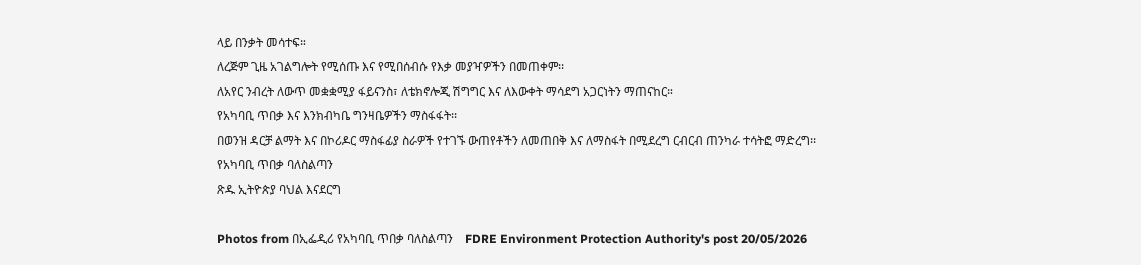ላይ በንቃት መሳተፍ።
ለረጅም ጊዜ አገልግሎት የሚሰጡ እና የሚበሰብሱ የእቃ መያዣዎችን በመጠቀም፡፡
ለአየር ንብረት ለውጥ መቋቋሚያ ፋይናንስ፣ ለቴክኖሎጂ ሽግግር እና ለእውቀት ማሳደግ አጋርነትን ማጠናከር።
የአካባቢ ጥበቃ እና እንክብካቤ ግንዛቤዎችን ማስፋፋት፡፡
በወንዝ ዳርቻ ልማት እና በኮሪዶር ማስፋፊያ ስራዎች የተገኙ ውጠየቶችን ለመጠበቅ እና ለማስፋት በሚደረግ ርብርብ ጠንካራ ተሳትፎ ማድረግ፡፡
የአካባቢ ጥበቃ ባለስልጣን
ጽዱ ኢትዮጵያ ባህል እናደርግ

Photos from በኢፌዲሪ የአካባቢ ጥበቃ ባለስልጣን    FDRE Environment Protection Authority's post 20/05/2026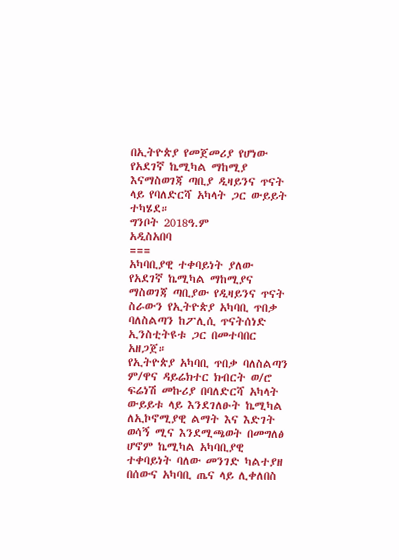በኢትዮጵያ የመጀመሪያ የሆነው የአደገኛ ኬሚካል ማከሚያ እናማስወገጃ ጣቢያ ዲዛይንና ጥናት ላይ የባለድርሻ አካላት ጋር ውይይት ተካሄደ።
ግንቦት 2018ዓ.ም
አዲስአበባ
===
አካባቢያዊ ተቀባይነት ያለው የአደገኛ ኬሚካል ማከሚያና ማስወገጃ ጣቢያው የዲዛይንና ጥናት ስራውን የኢትዮጵያ አካባቢ ጥበቃ ባለስልጣን ከፖሊሲ ጥናትሰነድ ኢንስቲትዩቱ ጋር በመተባበር አዘጋጀ።
የኢትዮጵያ አካባቢ ጥበቃ ባለስልጣን ም/ዋና ዳይሬክተር ክብርት ወ/ሮ ፍሬነሽ መኩሪያ በባለድርሻ አካላት ውይይቱ ላይ እንደገለፁት ኬሚካል ለኢኮኖሚያዊ ልማት እና እድገት ወሳኝ ሚና እንደሚጫወት በመግለፅ ሆኖም ኬሚካል አካባቢያዊ ተቀባይነት ባለው መንገድ ካልተያዘ በሰውና አካባቢ ጤና ላይ ሊቀለበስ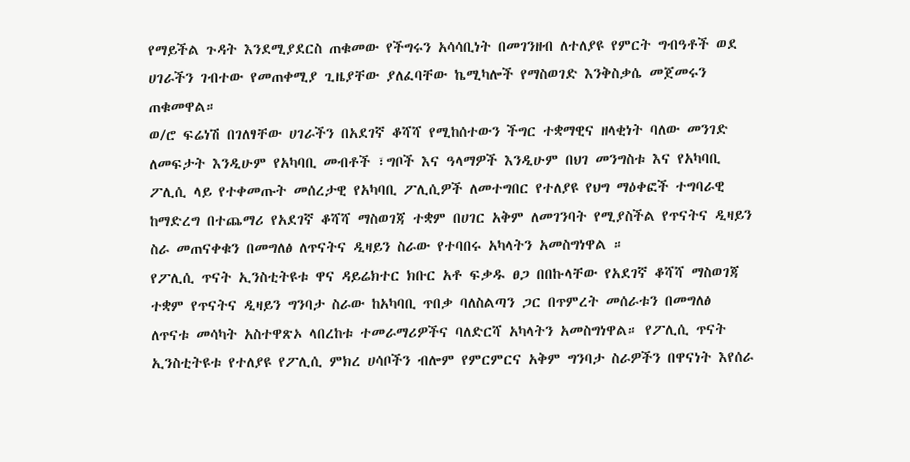የማይችል ጉዳት እንደሚያደርስ ጠቁመው የችግሩን አሳሳቢነት በመገንዘብ ለተለያዩ የምርት ግብዓቶች ወደ ሀገራችን ገብተው የመጠቀሚያ ጊዜያቸው ያለፈባቸው ኬሚካሎች የማስወገድ እንቅስቃሴ መጀመሩን ጠቁመዋል።
ወ/ሮ ፍሬነሽ በገለፃቸው ሀገራችን በአደገኛ ቆሻሻ የሚከሰተውን ችግር ተቋማዊና ዘላቂነት ባለው መንገድ ለመፍታት እንዲሁም የአካባቢ መብቶች ፣ግቦች እና ዓላማዎች እንዲሁም በህገ መንግስቱ እና የአካባቢ ፖሊሲ ላይ የተቀመጡት መሰረታዊ የአካባቢ ፖሊሲዎች ለመተግበር የተለያዩ የህግ ማዕቀፎች ተግባራዊ ከማድረግ በተጨማሪ የአደገኛ ቆሻሻ ማስወገጃ ተቋም በሀገር አቅም ለመገንባት የሚያስችል የጥናትና ዲዛይን ስራ መጠናቀቁን በመግለፅ ለጥናትና ዲዛይን ስራው የተባበሩ አካላትን አመስግነዋል ።
የፖሊሲ ጥናት ኢንስቲትዩቱ ዋና ዳይሬክተር ክቡር አቶ ፍቃዱ ፀጋ በበኩላቸው የአደገኛ ቆሻሻ ማስወገጃ ተቋም የጥናትና ዲዛይን ግንባታ ስራው ከአካባቢ ጥበቃ ባለስልጣን ጋር በጥምረት መሰራቱን በመግለፅ ለጥናቱ መሳካት አስተዋጽኦ ላበረከቱ ተመራማሪዎችና ባለድርሻ አካላትን አመስግነዋል። የፖሊሲ ጥናት ኢንስቲትዩቱ የተለያዩ የፖሊሲ ምክረ ሀሳቦችን ብሎም የምርምርና አቅም ግንባታ ስራዎችን በዋናነት እየሰራ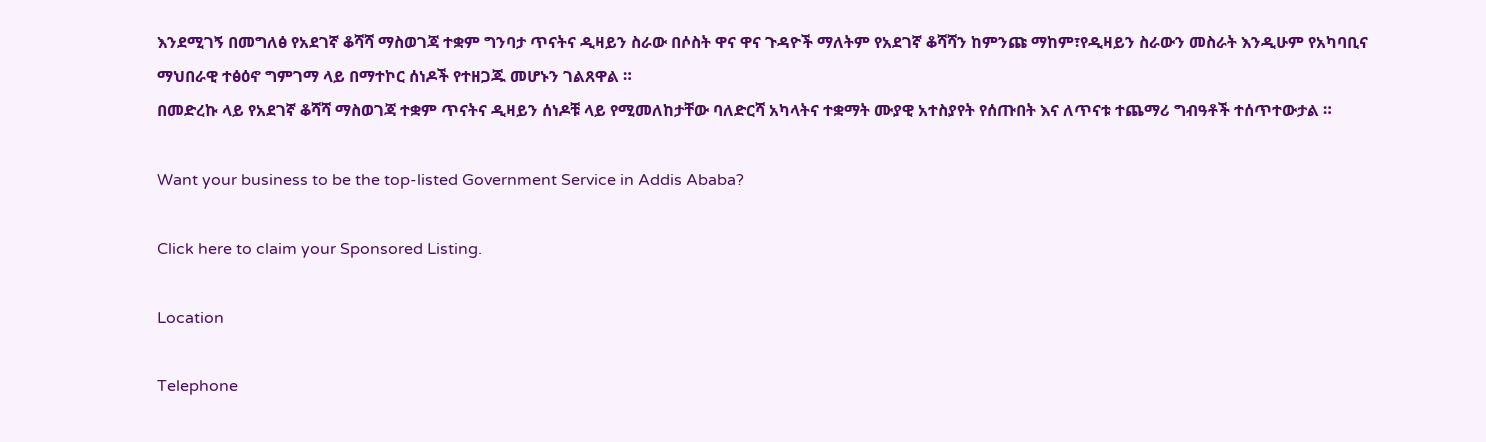እንደሚገኝ በመግለፅ የአደገኛ ቆሻሻ ማስወገጃ ተቋም ግንባታ ጥናትና ዲዛይን ስራው በሶስት ዋና ዋና ጉዳዮች ማለትም የአደገኛ ቆሻሻን ከምንጩ ማከም፣የዲዛይን ስራውን መስራት እንዲሁም የአካባቢና ማህበራዊ ተፅዕኖ ግምገማ ላይ በማተኮር ሰነዶች የተዘጋጁ መሆኑን ገልጸዋል ።
በመድረኩ ላይ የአደገኛ ቆሻሻ ማስወገጃ ተቋም ጥናትና ዲዛይን ሰነዶቹ ላይ የሚመለከታቸው ባለድርሻ አካላትና ተቋማት ሙያዊ አተስያየት የሰጡበት እና ለጥናቱ ተጨማሪ ግብዓቶች ተሰጥተውታል ።

Want your business to be the top-listed Government Service in Addis Ababa?

Click here to claim your Sponsored Listing.

Location

Telephone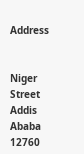Address


Niger Street
Addis Ababa
12760